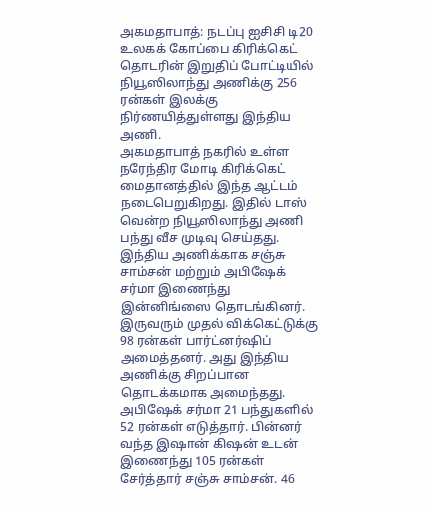அகமதாபாத்: நடப்பு ஐசிசி டி20 உலகக் கோப்பை கிரிக்கெட் தொடரின் இறுதிப் போட்டியில் நியூஸிலாந்து அணிக்கு 256 ரன்கள் இலக்கு நிர்ணயித்துள்ளது இந்திய அணி.
அகமதாபாத் நகரில் உள்ள நரேந்திர மோடி கிரிக்கெட் மைதானத்தில் இந்த ஆட்டம் நடைபெறுகிறது. இதில் டாஸ் வென்ற நியூஸிலாந்து அணி பந்து வீச முடிவு செய்தது. இந்திய அணிக்காக சஞ்சு சாம்சன் மற்றும் அபிஷேக் சர்மா இணைந்து இன்னிங்ஸை தொடங்கினர்.
இருவரும் முதல் விக்கெட்டுக்கு 98 ரன்கள் பார்ட்னர்ஷிப் அமைத்தனர். அது இந்திய அணிக்கு சிறப்பான தொடக்கமாக அமைந்தது. அபிஷேக் சர்மா 21 பந்துகளில் 52 ரன்கள் எடுத்தார். பின்னர் வந்த இஷான் கிஷன் உடன் இணைந்து 105 ரன்கள் சேர்த்தார் சஞ்சு சாம்சன். 46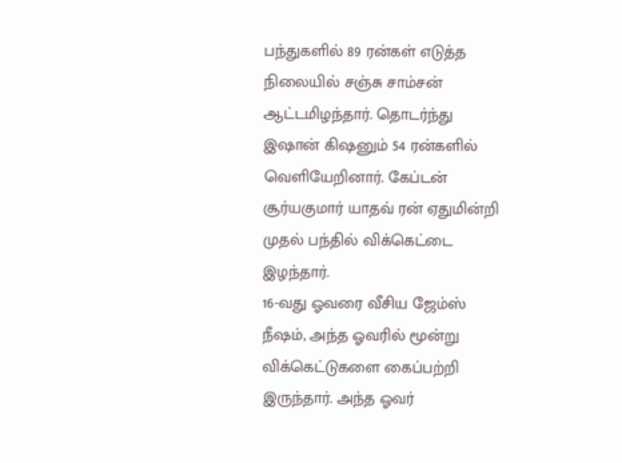பந்துகளில் 89 ரன்கள் எடுத்த நிலையில் சஞ்சு சாம்சன் ஆட்டமிழந்தார். தொடர்ந்து இஷான் கிஷனும் 54 ரன்களில் வெளியேறினார். கேப்டன் சூர்யகுமார் யாதவ் ரன் ஏதுமின்றி முதல் பந்தில் விக்கெட்டை இழந்தார்.
16-வது ஓவரை வீசிய ஜேம்ஸ் நீஷம், அந்த ஓவரில் மூன்று விக்கெட்டுகளை கைப்பற்றி இருந்தார். அந்த ஓவர்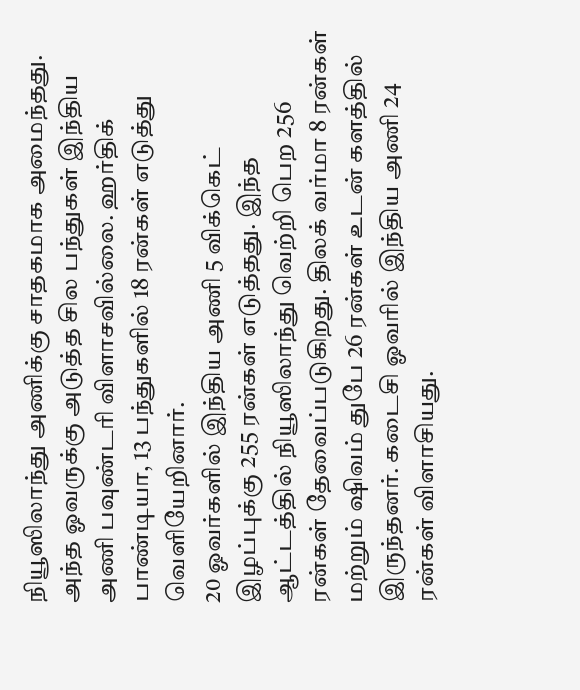நியூஸிலாந்து அணிக்கு சாதகமாக அமைந்தது. அந்த ஓவருக்கு அடுத்த சில பந்துகள் இந்திய அணி பவுண்டரி விளாசவில்லை. ஹர்திக் பாண்டியா, 13 பந்துகளில் 18 ரன்கள் எடுத்து வெளியேறினார்.
20 ஓவர்களில் இந்திய அணி 5 விக்கெட் இழப்புக்கு 255 ரன்கள் எடுத்தது. இந்த ஆட்டத்தில் நியூஸிலாந்து வெற்றி பெற 256 ரன்கள் தேவைப்படுகிறது. திலக் வர்மா 8 ரன்கள் மற்றும் ஷிவம் துபே 26 ரன்கள் உடன் களத்தில் இருந்தனர். கடைசி ஓவரில் இந்திய அணி 24 ரன்கள் விளாசியது.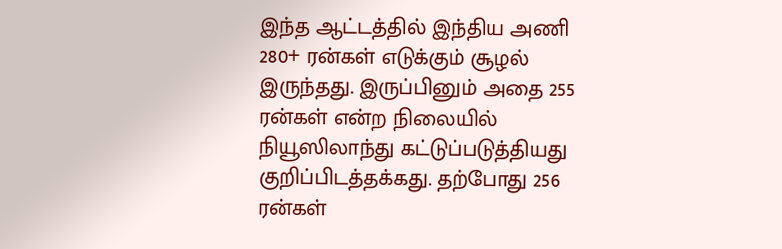இந்த ஆட்டத்தில் இந்திய அணி 280+ ரன்கள் எடுக்கும் சூழல் இருந்தது. இருப்பினும் அதை 255 ரன்கள் என்ற நிலையில் நியூஸிலாந்து கட்டுப்படுத்தியது குறிப்பிடத்தக்கது. தற்போது 256 ரன்கள்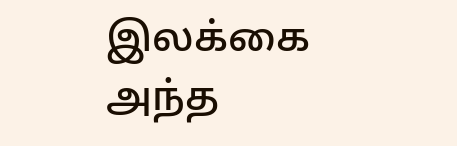இலக்கை அந்த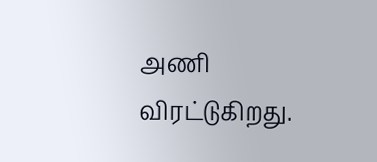அணி விரட்டுகிறது.